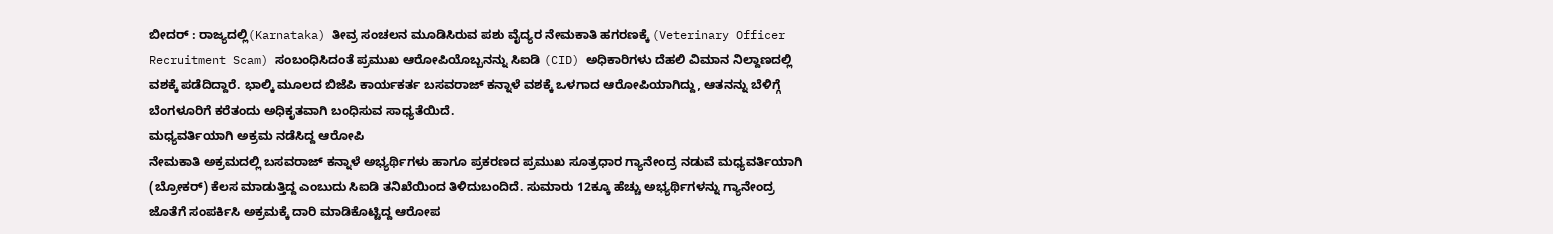ಬೀದರ್ : ರಾಜ್ಯದಲ್ಲಿ(Karnataka) ತೀವ್ರ ಸಂಚಲನ ಮೂಡಿಸಿರುವ ಪಶು ವೈದ್ಯರ ನೇಮಕಾತಿ ಹಗರಣಕ್ಕೆ (Veterinary Officer Recruitment Scam) ಸಂಬಂಧಿಸಿದಂತೆ ಪ್ರಮುಖ ಆರೋಪಿಯೊಬ್ಬನನ್ನು ಸಿಐಡಿ (CID) ಅಧಿಕಾರಿಗಳು ದೆಹಲಿ ವಿಮಾನ ನಿಲ್ದಾಣದಲ್ಲಿ ವಶಕ್ಕೆ ಪಡೆದಿದ್ದಾರೆ. ಭಾಲ್ಕಿ ಮೂಲದ ಬಿಜೆಪಿ ಕಾರ್ಯಕರ್ತ ಬಸವರಾಜ್ ಕನ್ನಾಳೆ ವಶಕ್ಕೆ ಒಳಗಾದ ಆರೋಪಿಯಾಗಿದ್ದು, ಆತನನ್ನು ಬೆಳಿಗ್ಗೆ ಬೆಂಗಳೂರಿಗೆ ಕರೆತಂದು ಅಧಿಕೃತವಾಗಿ ಬಂಧಿಸುವ ಸಾಧ್ಯತೆಯಿದೆ.
ಮಧ್ಯವರ್ತಿಯಾಗಿ ಅಕ್ರಮ ನಡೆಸಿದ್ದ ಆರೋಪಿ
ನೇಮಕಾತಿ ಅಕ್ರಮದಲ್ಲಿ ಬಸವರಾಜ್ ಕನ್ನಾಳೆ ಅಭ್ಯರ್ಥಿಗಳು ಹಾಗೂ ಪ್ರಕರಣದ ಪ್ರಮುಖ ಸೂತ್ರಧಾರ ಗ್ಯಾನೇಂದ್ರ ನಡುವೆ ಮಧ್ಯವರ್ತಿಯಾಗಿ (ಬ್ರೋಕರ್) ಕೆಲಸ ಮಾಡುತ್ತಿದ್ದ ಎಂಬುದು ಸಿಐಡಿ ತನಿಖೆಯಿಂದ ತಿಳಿದುಬಂದಿದೆ. ಸುಮಾರು 12ಕ್ಕೂ ಹೆಚ್ಚು ಅಭ್ಯರ್ಥಿಗಳನ್ನು ಗ್ಯಾನೇಂದ್ರ ಜೊತೆಗೆ ಸಂಪರ್ಕಿಸಿ ಅಕ್ರಮಕ್ಕೆ ದಾರಿ ಮಾಡಿಕೊಟ್ಟಿದ್ದ ಆರೋಪ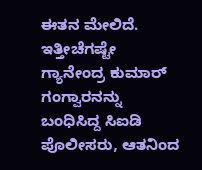ಈತನ ಮೇಲಿದೆ. ಇತ್ತೀಚೆಗಷ್ಟೇ ಗ್ಯಾನೇಂದ್ರ ಕುಮಾರ್ ಗಂಗ್ವಾರನನ್ನು ಬಂಧಿಸಿದ್ದ ಸಿಐಡಿ ಪೊಲೀಸರು, ಆತನಿಂದ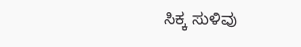ಸಿಕ್ಕ ಸುಳಿವು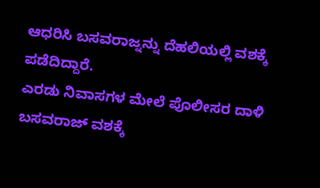ಆಧರಿಸಿ ಬಸವರಾಜ್ನನ್ನು ದೆಹಲಿಯಲ್ಲಿ ವಶಕ್ಕೆ ಪಡೆದಿದ್ದಾರೆ.
ಎರಡು ನಿವಾಸಗಳ ಮೇಲೆ ಪೊಲೀಸರ ದಾಳಿ
ಬಸವರಾಜ್ ವಶಕ್ಕೆ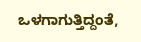ಒಳಗಾಗುತ್ತಿದ್ದಂತೆ,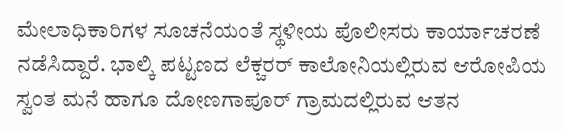ಮೇಲಾಧಿಕಾರಿಗಳ ಸೂಚನೆಯಂತೆ ಸ್ಥಳೀಯ ಪೊಲೀಸರು ಕಾರ್ಯಾಚರಣೆ ನಡೆಸಿದ್ದಾರೆ. ಭಾಲ್ಕಿ ಪಟ್ಟಣದ ಲೆಕ್ಚರರ್ ಕಾಲೋನಿಯಲ್ಲಿರುವ ಆರೋಪಿಯ ಸ್ವಂತ ಮನೆ ಹಾಗೂ ದೋಣಗಾಪೂರ್ ಗ್ರಾಮದಲ್ಲಿರುವ ಆತನ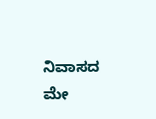ನಿವಾಸದ ಮೇ